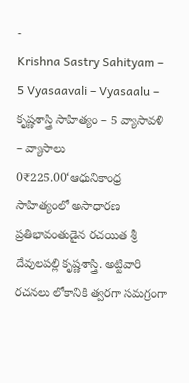-
Krishna Sastry Sahityam – 5 Vyasaavali – Vyasaalu – కృష్ణశాస్త్రి సాహిత్యం – 5 వ్యాసావళి – వ్యాసాలు
0₹225.00‘ఆధునికాంధ్ర సాహిత్యంలో అసాధారణ ప్రతిభావంతుడైన రచయిత శ్రీ దేవులపల్లి కృష్ణశాస్త్రి. అట్టివారి రచనలు లోకానికి త్వరగా సమగ్రంగా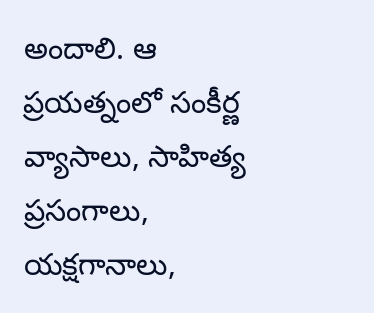అందాలి. ఆ ప్రయత్నంలో సంకీర్ణ వ్యాసాలు, సాహిత్య ప్రసంగాలు, యక్షగానాలు,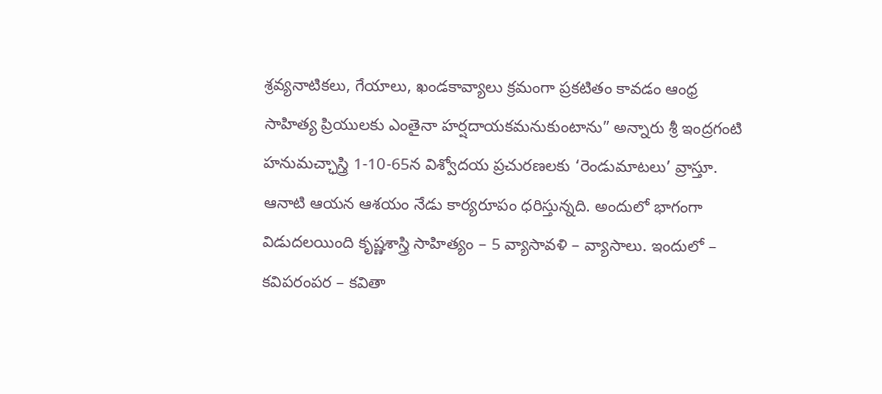శ్రవ్యనాటికలు, గేయాలు, ఖండకావ్యాలు క్రమంగా ప్రకటితం కావడం ఆంధ్ర సాహిత్య ప్రియులకు ఎంతైనా హర్షదాయకమనుకుంటాను” అన్నారు శ్రీ ఇంద్రగంటి హనుమచ్ఛాస్త్రి 1-10-65న విశ్వోదయ ప్రచురణలకు ‘రెండుమాటలు’ వ్రాస్తూ. ఆనాటి ఆయన ఆశయం నేడు కార్యరూపం ధరిస్తున్నది. అందులో భాగంగా విడుదలయింది కృష్ణశాస్త్రి సాహిత్యం – 5 వ్యాసావళి – వ్యాసాలు. ఇందులో – కవిపరంపర – కవితా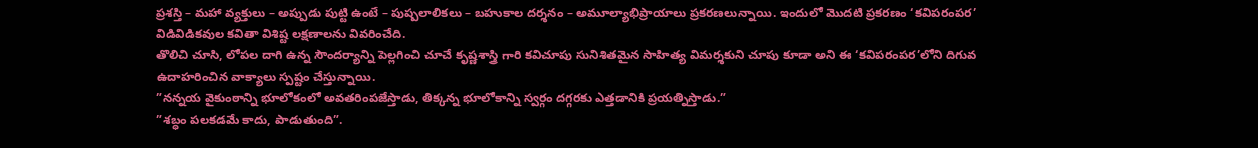ప్రశస్తి – మహా వ్యక్తులు – అప్పుడు పుట్టి ఉంటే – పుష్పలాలికలు – బహుకాల దర్శనం – అమూల్యాభిప్రాయాలు ప్రకరణలున్నాయి. ఇందులో మొదటి ప్రకరణం ‘కవిపరంపర’ విడివిడికవుల కవితా విశిష్ట లక్షణాలను వివరించేది.
తొలిచి చూసి, లోపల దాగి ఉన్న సౌందర్యాన్ని పెల్లగించి చూచే కృష్ణశాస్త్రి గారి కవిచూపు సునిశితమైన సాహిత్య విమర్శకుని చూపు కూడా అని ఈ ‘కవిపరంపర’లోని దిగువ ఉదాహరించిన వాక్యాలు స్పష్టం చేస్తున్నాయి.
”నన్నయ వైకుంఠాన్ని భూలోకంలో అవతరింపజేస్తాడు, తిక్కన్న భూలోకాన్ని స్వర్గం దగ్గరకు ఎత్తడానికి ప్రయత్నిస్తాడు.”
”శబ్ధం పలకడమే కాదు, పాడుతుంది”.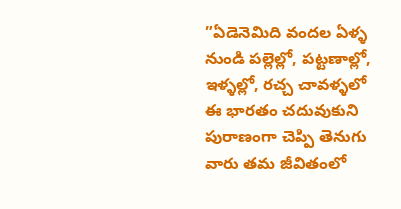”ఏడెనెమిది వందల ఏళ్ళ నుండి పల్లెల్లో, పట్టణాల్లో, ఇళ్ళల్లో, రచ్చ చావళ్ళలో ఈ భారతం చదువుకుని పురాణంగా చెప్పి తెనుగు వారు తమ జీవితంలో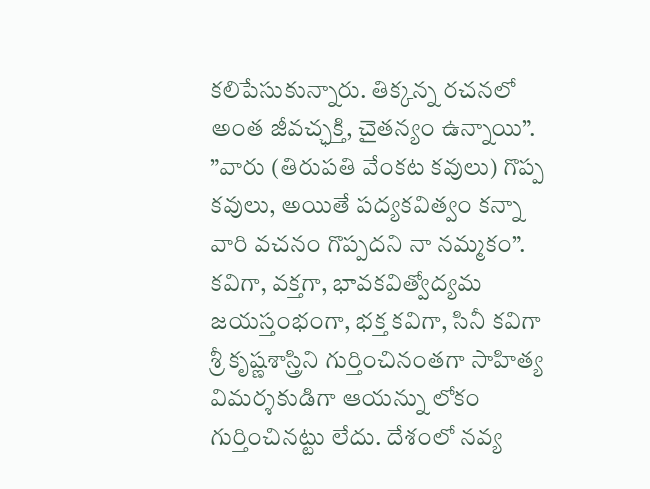కలిపేసుకున్నారు. తిక్కన్న రచనలో అంత జీవచ్ఛక్తి, చైతన్యం ఉన్నాయి”.
”వారు (తిరుపతి వేంకట కవులు) గొప్ప కవులు, అయితే పద్యకవిత్వం కన్నా వారి వచనం గొప్పదని నా నమ్మకం”.
కవిగా, వక్తగా, భావకవిత్వోద్యమ జయస్తంభంగా, భక్త కవిగా, సినీ కవిగా శ్రీ కృష్ణశాస్త్రిని గుర్తించినంతగా సాహిత్య విమర్శకుడిగా ఆయన్ను లోకం గుర్తించినట్టు లేదు. దేశంలో నవ్య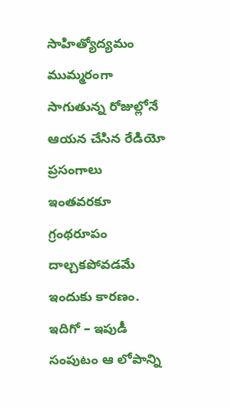సాహిత్యోద్యమం ముమ్మరంగా సాగుతున్న రోజుల్లోనే ఆయన చేసిన రేడియో ప్రసంగాలు ఇంతవరకూ గ్రంథరూపం దాల్చకపోవడమే ఇందుకు కారణం. ఇదిగో – ఇపుడీ సంపుటం ఆ లోపాన్ని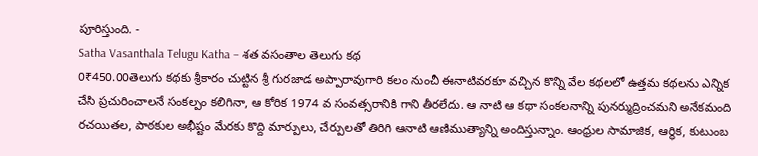పూరిస్తుంది. -
Satha Vasanthala Telugu Katha – శత వసంతాల తెలుగు కథ
0₹450.00తెలుగు కథకు శ్రీకారం చుట్టిన శ్రీ గురజాడ అప్పారావుగారి కలం నుంచీ ఈనాటివరకూ వచ్చిన కొన్ని వేల కథలలో ఉత్తమ కథలను ఎన్నిక చేసి ప్రచురించాలనే సంకల్పం కలిగినా, ఆ కోరిక 1974 వ సంవత్సరానికి గాని తీరలేదు. ఆ నాటి ఆ కథా సంకలనాన్ని పునర్ముద్రించమని అనేకమంది రచయితల, పాఠకుల అభీష్టం మేరకు కొద్ది మార్పులు, చేర్పులతో తిరిగి ఆనాటి ఆణిముత్యాన్ని అందిస్తున్నాం. ఆంధ్రుల సామాజిక, ఆర్థిక, కుటుంబ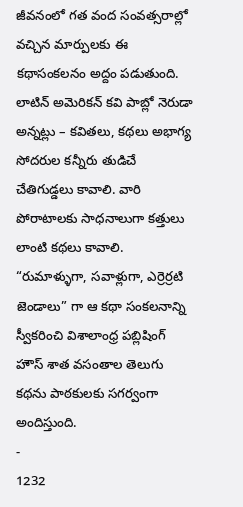జీవనంలో గత వంద సంవత్సరాల్లో వచ్చిన మార్పులకు ఈ కథాసంకలనం అద్దం పడుతుంది.
లాటిన్ అమెరికన్ కవి పాబ్లో నెరుడా అన్నట్లు – కవితలు, కథలు అభాగ్య సోదరుల కన్నీరు తుడిచే చేతిగుడ్డలు కావాలి. వారి పోరాటాలకు సాధనాలుగా కత్తులు లాంటి కథలు కావాలి. “రుమాళ్ళుగా, సవాళ్లుగా, ఎర్రెర్రటి జెండాలు” గా ఆ కథా సంకలనాన్ని స్వీకరించి విశాలాంధ్ర పబ్లిషింగ్ హౌస్ శాత వసంతాల తెలుగు కథను పాఠకులకు సగర్వంగా అందిస్తుంది.
-
1232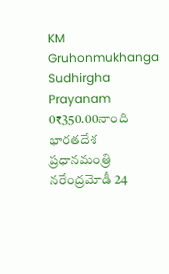KM Gruhonmukhanga Sudhirgha Prayanam
0₹350.00నాంది
భారతదేశ ప్రధానమంత్రి నరేంద్రమోడీ 24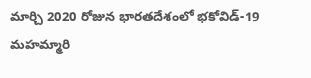మార్చి 2020 రోజున భారతదేశంలో భకోవిడ్-19 మహమ్మారి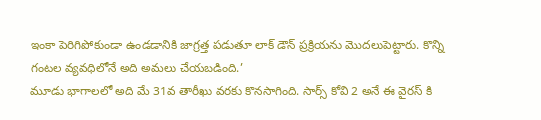ఇంకా పెరిగిపోకుండా ఉండడానికి జాగ్రత్త పడుతూ లాక్ డౌన్ ప్రక్రియను మొదలుపెట్టారు. కొన్ని గంటల వ్యవధిలోనే అది అమలు చేయబడింది.’
మూడు భాగాలలో అది మే 31వ తారీఖు వరకు కొనసాగింది. సార్స్ కోవి 2 అనే ఈ వైరస్ కి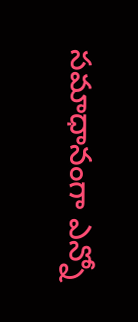సమాధానంగా ఎన్నో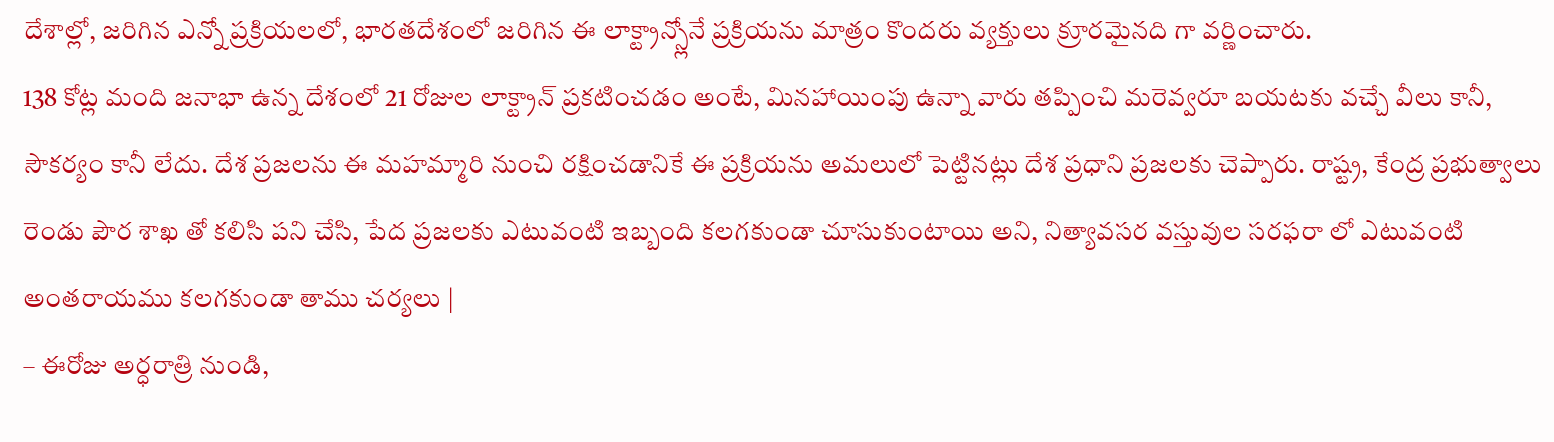దేశాల్లో, జరిగిన ఎన్నో ప్రక్రియలలో, భారతదేశంలో జరిగిన ఈ లాక్ట్రాన్స్లోనే ప్రక్రియను మాత్రం కొందరు వ్యక్తులు క్రూరమైనది గా వర్ణించారు.
138 కోట్ల మంది జనాభా ఉన్న దేశంలో 21 రోజుల లాక్ట్రాన్ ప్రకటించడం అంటే, మినహాయింపు ఉన్నా వారు తప్పించి మరెవ్వరూ బయటకు వచ్చే వీలు కానీ, సౌకర్యం కానీ లేదు. దేశ ప్రజలను ఈ మహమ్మారి నుంచి రక్షించడానికే ఈ ప్రక్రియను అమలులో పెట్టినట్లు దేశ ప్రధాని ప్రజలకు చెప్పారు. రాష్ట్ర, కేంద్ర ప్రభుత్వాలు రెండు పౌర శాఖ తో కలిసి పని చేసి, పేద ప్రజలకు ఎటువంటి ఇబ్బంది కలగకుండా చూసుకుంటాయి అని, నిత్యావసర వస్తువుల సరఫరా లో ఎటువంటి అంతరాయము కలగకుండా తాము చర్యలు |
– ఈరోజు అర్ధరాత్రి నుండి,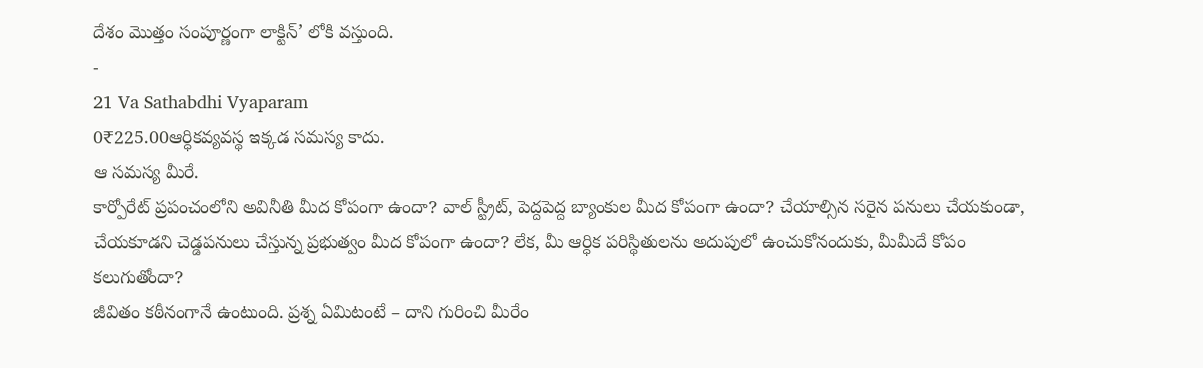దేశం మొత్తం సంపూర్ణంగా లాక్టిన్’ లోకి వస్తుంది.
-
21 Va Sathabdhi Vyaparam
0₹225.00ఆర్ధికవ్యవస్థ ఇక్కడ సమస్య కాదు.
ఆ సమస్య మీరే.
కార్పోరేట్ ప్రపంచంలోని అవినీతి మీద కోపంగా ఉందా? వాల్ స్ట్రీట్, పెద్దపెద్ద బ్యాంకుల మీద కోపంగా ఉందా? చేయాల్సిన సరైన పనులు చేయకుండా, చేయకూడని చెడ్డపనులు చేస్తున్న ప్రభుత్వం మీద కోపంగా ఉందా? లేక, మీ ఆర్ధిక పరిస్థితులను అదుపులో ఉంచుకోనందుకు, మీమీదే కోపం కలుగుతోందా?
జీవితం కఠీనంగానే ఉంటుంది. ప్రశ్న ఏమిటంటే – దాని గురించి మీరేం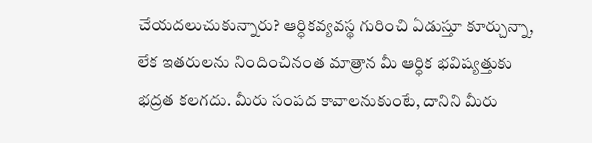చేయదలుచుకున్నారు? ఆర్ధికవ్యవస్థ గురించి ఏడుస్తూ కూర్చున్నా, లేక ఇతరులను నిందించినంత మాత్రాన మీ ఆర్ధిక భవిష్యత్తుకు భద్రత కలగదు. మీరు సంపద కావాలనుకుంటే, దానిని మీరు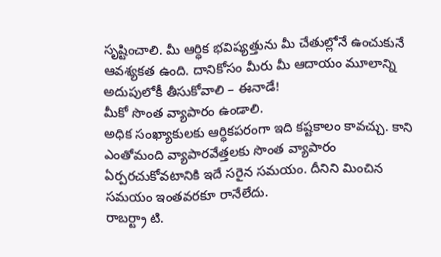సృష్టించాలి. మీ ఆర్ధిక భవిష్యత్తును మీ చేతుల్లోనే ఉంచుకునే ఆవశ్యకత ఉంది. దానికోసం మీరు మీ ఆదాయం మూలాన్ని అదుపులోకీ తీసుకోవాలి – ఈనాడే!
మీకో సొంత వ్యాపారం ఉండాలి.
అధిక సంఖ్యాకులకు ఆర్ధికపరంగా ఇది కష్టకాలం కావచ్చు. కాని ఎంతోమంది వ్యాపారవేత్తలకు సొంత వ్యాపారం ఏర్పరచుకోవటానికి ఇదే సరైన సమయం. దీనిని మించిన సమయం ఇంతవరకూ రానేలేదు.
రాబర్ట్రా టి.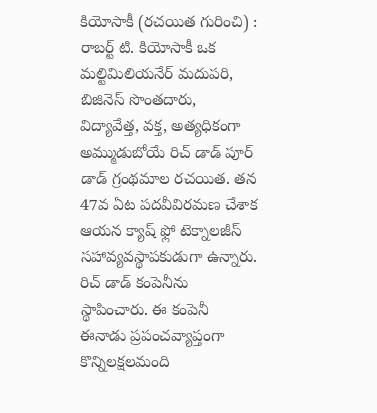కియోసాకీ (రచయిత గురించి) :
రాబర్ట్ టి. కియోసాకీ ఒక మల్టిమిలియనేర్ మదుపరి, బిజినెస్ సొంతదారు, విద్యావేత్త, వక్త, అత్యధికంగా అమ్ముడుబోయే రిచ్ డాడ్ పూర్ డాడ్ గ్రంథమాల రచయిత. తన 47వ ఏట పదవీవిరమణ చేశాక ఆయన క్యాష్ ఫ్లో టెక్నాలజీస్ సహావ్యవస్థాపకుడుగా ఉన్నారు. రిచ్ డాడ్ కంపెనీను స్థాపించారు. ఈ కంపెనీ ఈనాడు ప్రపంచవ్యాప్తంగా కొన్నిలక్షలమంది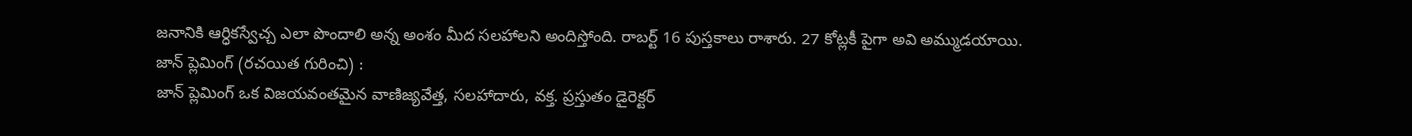జనానికి ఆర్ధికస్వేచ్చ ఎలా పొందాలి అన్న అంశం మీద సలహాలని అందిస్తోంది. రాబర్ట్ 16 పుస్తకాలు రాశారు. 27 కోట్లకీ పైగా అవి అమ్ముడయాయి.
జాన్ ప్లెమింగ్ (రచయిత గురించి) :
జాన్ ప్లెమింగ్ ఒక విజయవంతమైన వాణిజ్యవేత్త, సలహాదారు, వక్త. ప్రస్తుతం డైరెక్టర్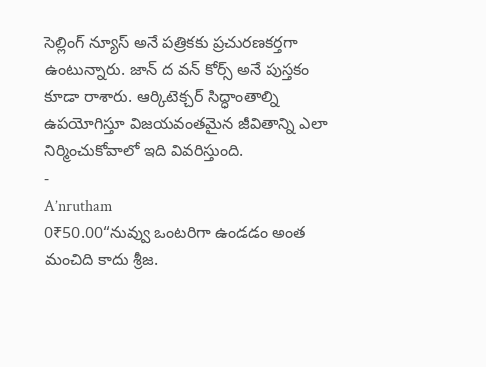సెల్లింగ్ న్యూస్ అనే పత్రికకు ప్రచురణకర్తగా ఉంటున్నారు. జాన్ ద వన్ కోర్స్ అనే పుస్తకం కూడా రాశారు. ఆర్కిటెక్చర్ సిద్ధాంతాల్ని ఉపయోగిస్తూ విజయవంతమైన జీవితాన్ని ఎలా నిర్మించుకోవాలో ఇది వివరిస్తుంది.
-
A’nrutham
0₹50.00“నువ్వు ఒంటరిగా ఉండడం అంత మంచిది కాదు శ్రీజ.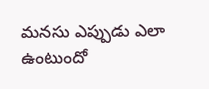మనసు ఎప్పుడు ఎలా ఉంటుందో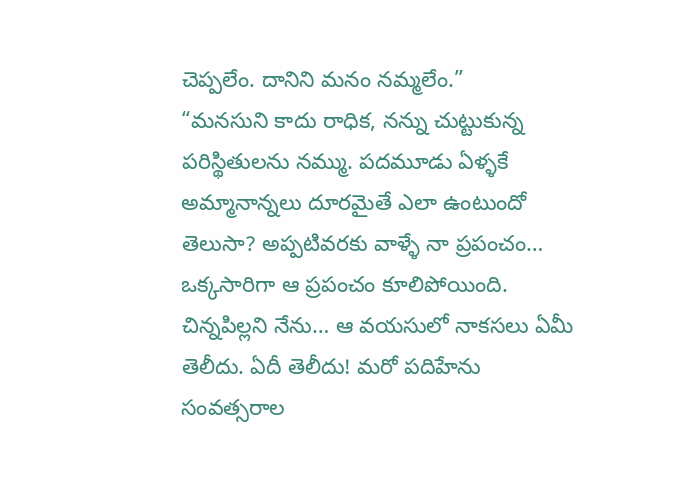చెప్పలేం. దానిని మనం నమ్మలేం.”
“మనసుని కాదు రాధిక, నన్ను చుట్టుకున్న పరిస్థితులను నమ్ము. పదమూడు ఏళ్ళకే అమ్మానాన్నలు దూరమైతే ఎలా ఉంటుందో తెలుసా? అప్పటివరకు వాళ్ళే నా ప్రపంచం… ఒక్కసారిగా ఆ ప్రపంచం కూలిపోయింది. చిన్నపిల్లని నేను… ఆ వయసులో నాకసలు ఏమీ తెలీదు. ఏదీ తెలీదు! మరో పదిహేను సంవత్సరాల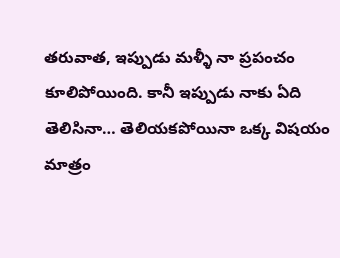తరువాత, ఇప్పుడు మళ్ళీ నా ప్రపంచం కూలిపోయింది. కానీ ఇప్పుడు నాకు ఏది తెలిసినా… తెలియకపోయినా ఒక్క విషయం మాత్రం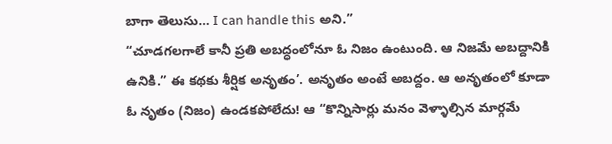బాగా తెలుసు… I can handle this అని.”
“చూడగలగాలే కానీ ప్రతి అబద్ధంలోనూ ఓ నిజం ఉంటుంది. ఆ నిజమే అబద్దానికి ఉనికి.” ఈ కథకు శీర్షిక అనృతం’. అనృతం అంటే అబద్దం. ఆ అనృతంలో కూడా ఓ నృతం (నిజం) ఉండకపోలేదు! ఆ “కొన్నిసార్లు మనం వెళ్ళాల్సిన మార్గమే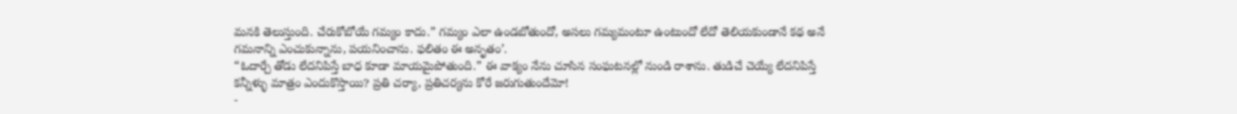మనకి తెలుస్తుంది. చేరుకోబోయే గమ్యం కాదు.” గమ్యం ఎలా ఉండబోతుందో, అసలు గమ్యమంటూ ఉంటుందో లేదో తెలియకుండానే కథ అనే గమనాన్ని ఎంచుకున్నాను, పయనించాను. ఫలితం ఈ అనృతం’.
“ఓదార్చే తోడు లేదనిపిస్తే బాధ కూడా మాయమైపోతుంది.” ఈ వాక్యం నేను చూసిన సంఘటనల్లో నుండి రాశాను. తుడిచే చెయ్యే లేదనిపిస్తే కన్నీళ్ళు మాత్రం ఎందుకొస్తాయి? ప్రతి చర్యా, ప్రతిచర్యను కోరే జరుగుతుందేమో!
-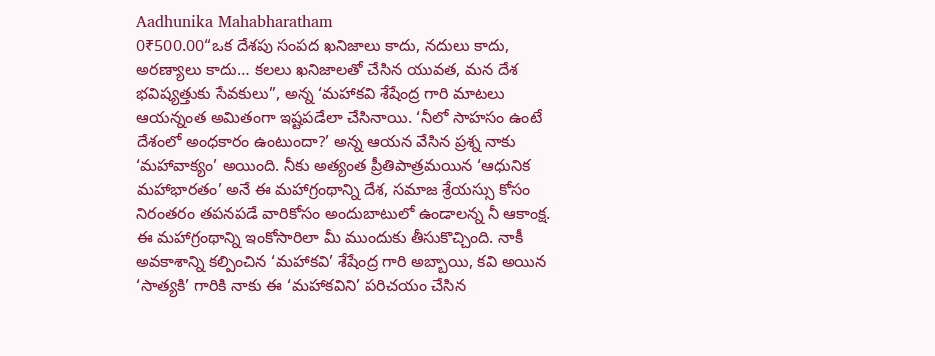Aadhunika Mahabharatham
0₹500.00“ఒక దేశపు సంపద ఖనిజాలు కాదు, నదులు కాదు, అరణ్యాలు కాదు… కలలు ఖనిజాలతో చేసిన యువత, మన దేశ భవిష్యత్తుకు సేవకులు”, అన్న ‘మహాకవి శేషేంద్ర గారి మాటలు ఆయన్నంత అమితంగా ఇష్టపడేలా చేసినాయి. ‘నీలో సాహసం ఉంటే దేశంలో అంధకారం ఉంటుందా?’ అన్న ఆయన వేసిన ప్రశ్న నాకు ‘మహావాక్యం’ అయింది. నీకు అత్యంత ప్రీతిపాత్రమయిన ‘ఆధునిక మహాభారతం’ అనే ఈ మహాగ్రంథాన్ని దేశ, సమాజ శ్రేయస్సు కోసం నిరంతరం తపనపడే వారికోసం అందుబాటులో ఉండాలన్న నీ ఆకాంక్ష. ఈ మహాగ్రంథాన్ని ఇంకోసారిలా మీ ముందుకు తీసుకొచ్చింది. నాకీ అవకాశాన్ని కల్పించిన ‘మహాకవి’ శేషేంద్ర గారి అబ్బాయి, కవి అయిన ‘సాత్యకి’ గారికి నాకు ఈ ‘మహాకవిని’ పరిచయం చేసిన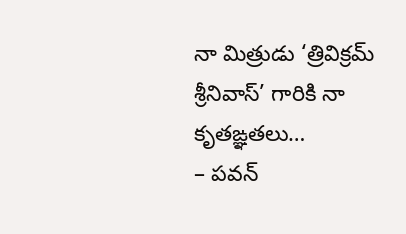నా మిత్రుడు ‘త్రివిక్రమ్ శ్రీనివాస్’ గారికి నా కృతఙ్ఞతలు…
– పవన్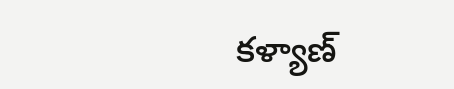కళ్యాణ్